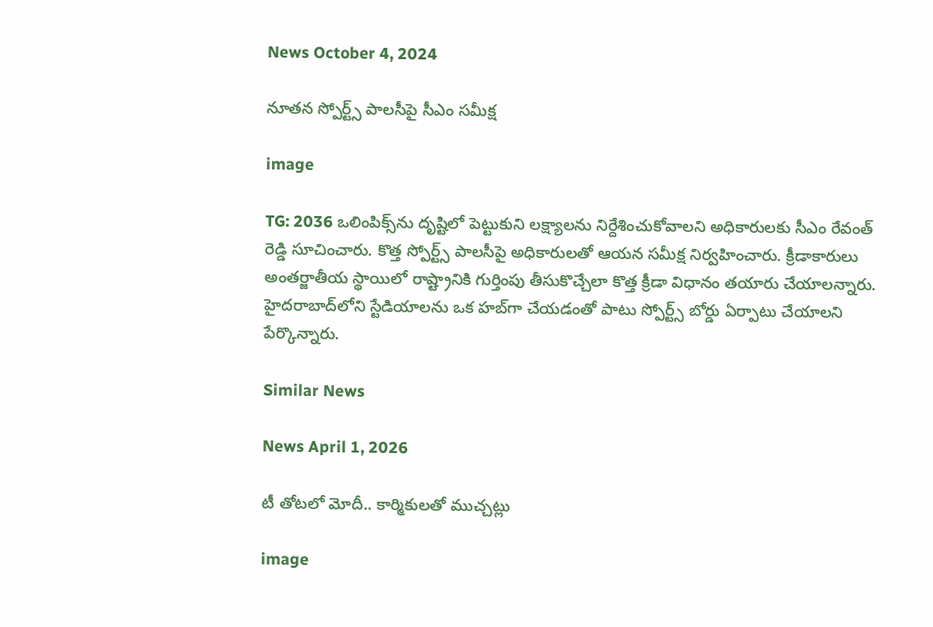News October 4, 2024

నూతన స్పోర్ట్స్ పాలసీపై సీఎం సమీక్ష

image

TG: 2036 ఒలింపిక్స్‌ను దృష్టిలో పెట్టుకుని లక్ష్యాలను నిర్దేశించుకోవాలని అధికారులకు సీఎం రేవంత్ రెడ్డి సూచించారు. కొత్త స్పోర్ట్స్ పాలసీపై అధికారులతో ఆయన సమీక్ష నిర్వహించారు. క్రీడాకారులు అంతర్జాతీయ స్థాయిలో రాష్ట్రానికి గుర్తింపు తీసుకొచ్చేలా కొత్త క్రీడా విధానం తయారు చేయాలన్నారు. హైదరాబాద్‌లోని స్టేడియాలను ఒక హబ్‌గా చేయడంతో పాటు స్పోర్ట్స్ బోర్డు ఏర్పాటు చేయాలని పేర్కొన్నారు.

Similar News

News April 1, 2026

టీ తోటలో మోదీ.. కార్మికులతో ముచ్చట్లు

image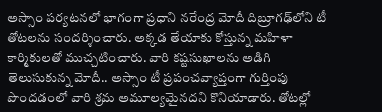అస్సాం పర్యటనలో భాగంగా ప్రధాని నరేంద్ర మోదీ దిబ్రూగఢ్‌లోని టీ తోటలను సందర్శించారు. అక్కడ తేయాకు కోస్తున్న మహిళా కార్మికులతో ముచ్చటించారు. వారి కష్టసుఖాలను అడిగి తెలుసుకున్న మోదీ.. అస్సాం టీ ప్రపంచవ్యాప్తంగా గుర్తింపు పొందడంలో వారి శ్రమ అమూల్యమైనదని కొనియాడారు. తోటల్లో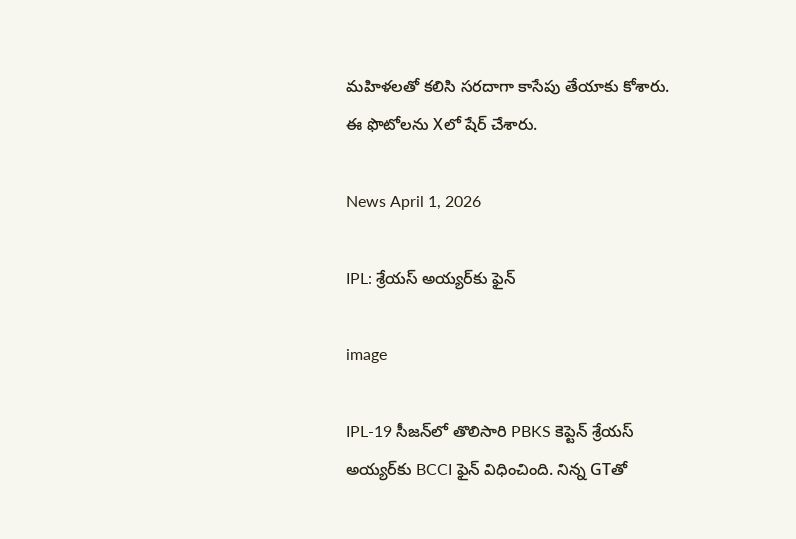మహిళలతో కలిసి సరదాగా కాసేపు తేయాకు కోశారు. ఈ ఫొటోలను Xలో షేర్ చేశారు.

News April 1, 2026

IPL: శ్రేయస్ అయ్యర్‌కు ఫైన్

image

IPL-19 సీజన్‌లో తొలిసారి PBKS కెప్టెన్ శ్రేయస్ అయ్యర్‌‌కు BCCI ఫైన్ విధించింది. నిన్న GTతో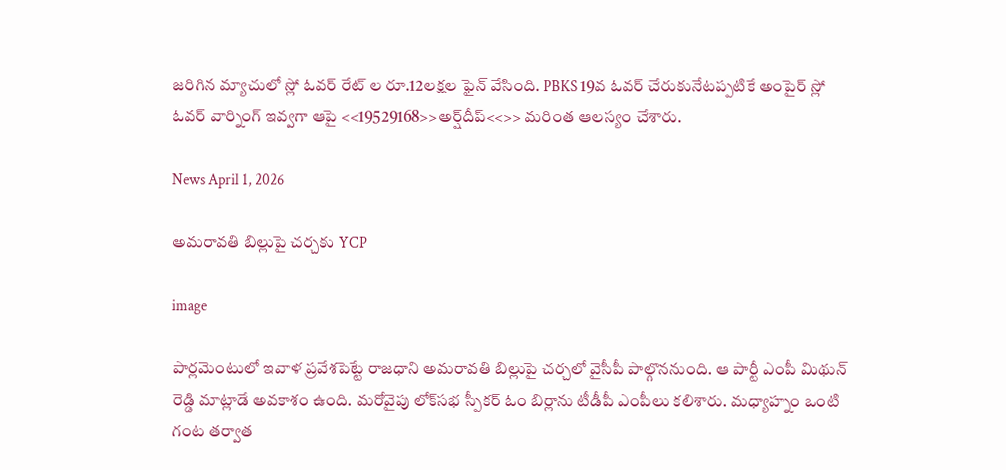జరిగిన మ్యాచులో స్లో ఓవర్ రేట్ ల రూ.12లక్షల ఫైన్ వేసింది. PBKS 19వ ఓవర్ చేరుకునేటప్పటికే అంపైర్ స్లో ఓవర్ వార్నింగ్ ఇవ్వగా ఆపై <<19529168>>అర్ష్‌దీప్<<>> మరింత ఆలస్యం చేశారు.

News April 1, 2026

అమరావతి బిల్లుపై చర్చకు YCP

image

పార్లమెంటులో ఇవాళ ప్రవేశపెట్టే రాజధాని అమరావతి బిల్లుపై చర్చలో వైసీపీ పాల్గొననుంది. ఆ పార్టీ ఎంపీ మిథున్ రెడ్డి మాట్లాడే అవకాశం ఉంది. మరోవైపు లోక్‌సభ స్పీకర్ ఓం బిర్లాను టీడీపీ ఎంపీలు కలిశారు. మధ్యాహ్నం ఒంటి గంట తర్వాత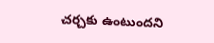చర్చకు ఉంటుందని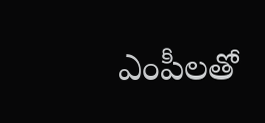ఎంపీలతో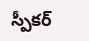స్పీకర్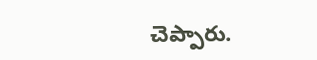చెప్పారు.